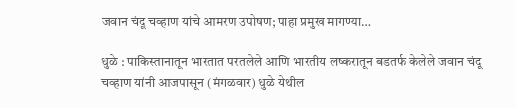जवान चंदू चव्हाण यांचे आमरण उपोषण; पाहा प्रमुख मागण्या…

धुळे : पाकिस्तानातून भारतात परतलेले आणि भारतीय लष्करातून बडतर्फ केलेले जवान चंदू चव्हाण यांनी आजपासून (मंगळवार) धुळे येथील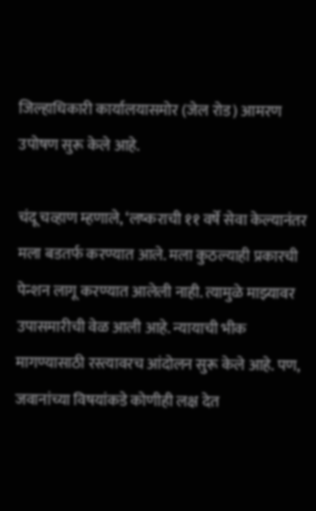जिल्हाधिकारी कार्यालयासमोर (जेल रोड) आमरण उपोषण सुरू केले आहे.

चंदू चव्हाण म्हणाले, ‘लष्कराची ११ वर्षे सेवा केल्यानंतर मला बडतर्फ करण्यात आले. मला कुठल्याही प्रकारची पेन्शन लागू करण्यात आलेली नाही. त्यामुळे माझ्यावर उपासमारीची वेळ आली आहे. न्यायाची भीक मागण्यासाठी रस्त्यावरच आंदोलन सुरू केले आहे. पण, जवानांच्या विषयांकडे कोणीही लक्ष देत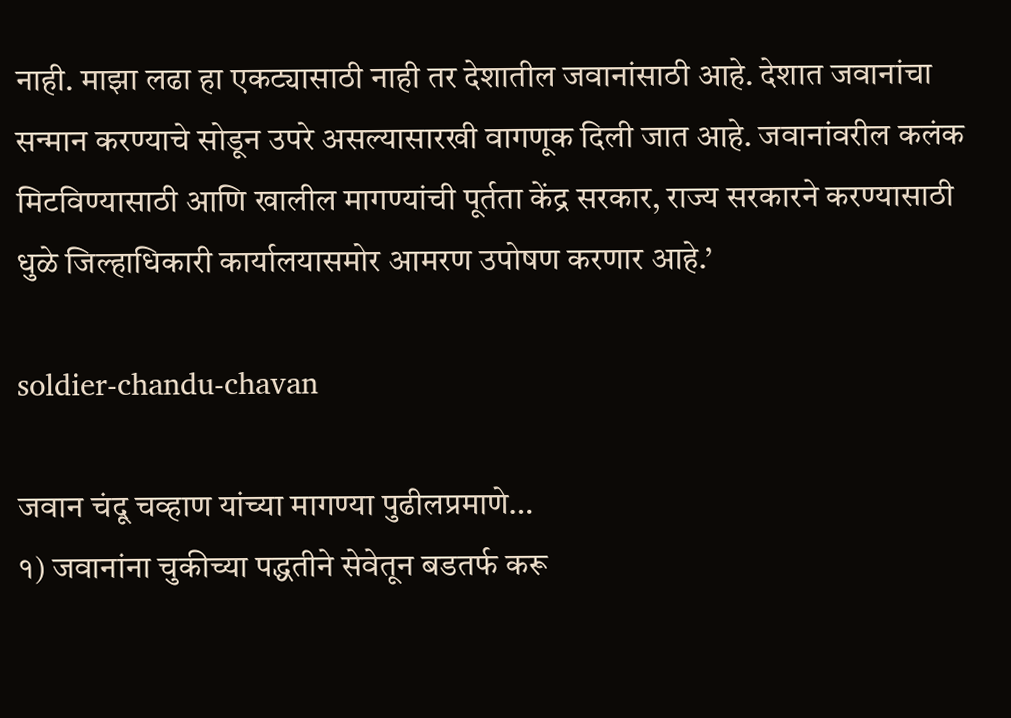नाही. माझा लढा हा एकट्यासाठी नाही तर देशातील जवानांसाठी आहे. देशात जवानांचा सन्मान करण्याचे सोडून उपरे असल्यासारखी वागणूक दिली जात आहे. जवानांवरील कलंक मिटविण्यासाठी आणि खालील मागण्यांची पूर्तता केंद्र सरकार, राज्य सरकारने करण्यासाठी धुळे जिल्हाधिकारी कार्यालयासमोर आमरण उपोषण करणार आहे.’

soldier-chandu-chavan

जवान चंदू चव्हाण यांच्या मागण्या पुढीलप्रमाणे…
१) जवानांना चुकीच्या पद्धतीने सेवेतून बडतर्फ करू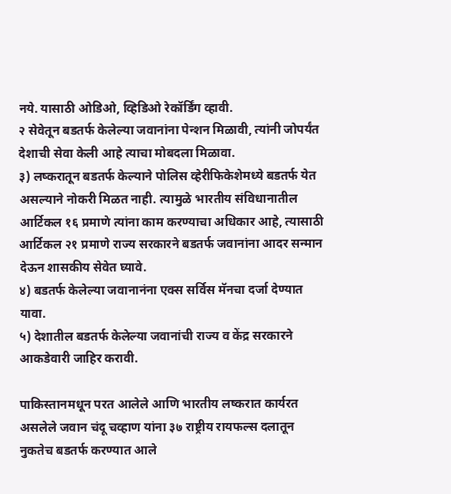नये. यासाठी ओडिओ, व्हिडिओ रेकॉर्डिंग व्हावी.
२ सेवेतून बडतर्फ केलेल्या जवानांना पेन्शन मिळावी, त्यांनी जोपर्यंत देशाची सेवा केली आहे त्याचा मोबदला मिळावा.
३) लष्करातून बडतर्फ केल्याने पोलिस व्हेरीफिकेशेमध्ये बडतर्फ येत असल्याने नोकरी मिळत नाही. त्यामुळे भारतीय संविधानातील आर्टिकल १६ प्रमाणे त्यांना काम करण्याचा अधिकार आहे, त्यासाठी आर्टिकल २१ प्रमाणे राज्य सरकारने बडतर्फ जवानांना आदर सन्मान देऊन शासकीय सेवेत घ्यावे.
४) बडतर्फ केलेल्या जवानानंना एक्स सर्विस मॅनचा दर्जा देण्यात यावा.
५) देशातील बडतर्फ केलेल्या जवानांची राज्य व केंद्र सरकारने आकडेवारी जाहिर करावी.

पाकिस्तानमधून परत आलेले आणि भारतीय लष्करात कार्यरत असलेले जवान चंदू चव्हाण यांना ३७ राष्ट्रीय रायफल्स दलातून नुकतेच बडतर्फ करण्यात आले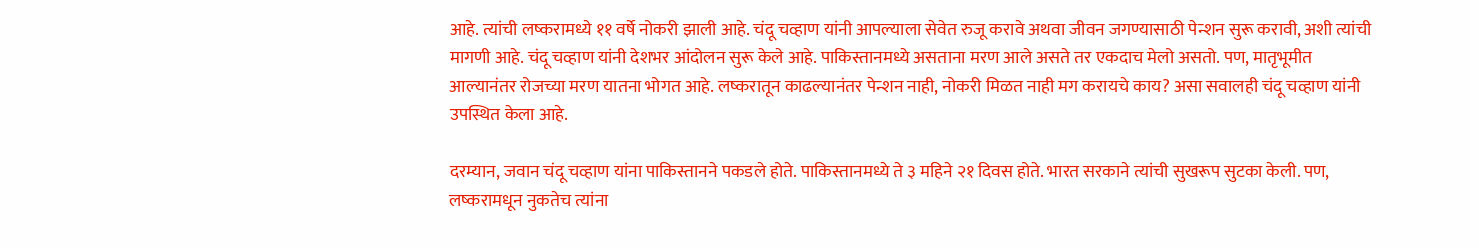आहे. त्यांची लष्करामध्ये ११ वर्षे नोकरी झाली आहे. चंदू चव्हाण यांनी आपल्याला सेवेत रुजू करावे अथवा जीवन जगण्यासाठी पेन्शन सुरू करावी, अशी त्यांची मागणी आहे. चंदू चव्हाण यांनी देशभर आंदोलन सुरू केले आहे. पाकिस्तानमध्ये असताना मरण आले असते तर एकदाच मेलो असतो. पण, मातृभूमीत आल्यानंतर रोजच्या मरण यातना भोगत आहे. लष्करातून काढल्यानंतर पेन्शन नाही, नोकरी मिळत नाही मग करायचे काय? असा सवालही चंदू चव्हाण यांनी उपस्थित केला आहे.

दरम्यान, जवान चंदू चव्हाण यांना पाकिस्तानने पकडले होते. पाकिस्तानमध्ये ते ३ महिने २१ दिवस होते. भारत सरकाने त्यांची सुखरूप सुटका केली. पण, लष्करामधून नुकतेच त्यांना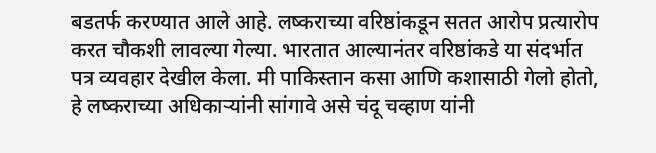बडतर्फ करण्यात आले आहे. लष्कराच्या वरिष्ठांकडून सतत आरोप प्रत्यारोप करत चौकशी लावल्या गेल्या. भारतात आल्यानंतर वरिष्ठांकडे या संदर्भात पत्र व्यवहार देखील केला. मी पाकिस्तान कसा आणि कशासाठी गेलो होतो, हे लष्कराच्या अधिकाऱ्यांनी सांगावे असे चंदू चव्हाण यांनी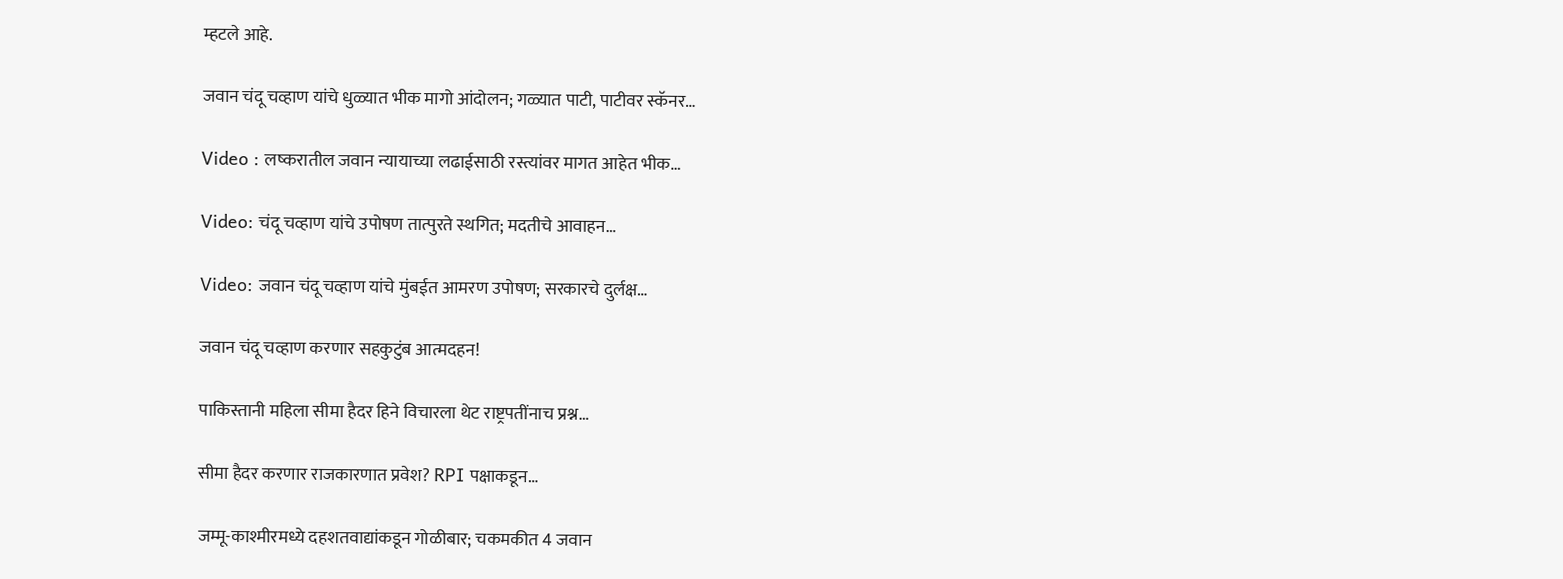म्हटले आहे.

जवान चंदू चव्हाण यांचे धुळ्यात भीक मागो आंदोलन; गळ्यात पाटी, पाटीवर स्कॅनर…

Video : लष्करातील जवान न्यायाच्या लढाईसाठी रस्त्यांवर मागत आहेत भीक…

Video: चंदू चव्हाण यांचे उपोषण तात्पुरते स्थगित; मदतीचे आवाहन…

Video: जवान चंदू चव्हाण यांचे मुंबईत आमरण उपोषण; सरकारचे दुर्लक्ष…

जवान चंदू चव्हाण करणार सहकुटुंब आत्मदहन!

पाकिस्तानी महिला सीमा हैदर हिने विचारला थेट राष्ट्रपतींनाच प्रश्न…

सीमा हैदर करणार राजकारणात प्रवेश? RPI पक्षाकडून…

जम्मू-काश्मीरमध्ये दहशतवाद्यांकडून गोळीबार; चकमकीत 4 जवान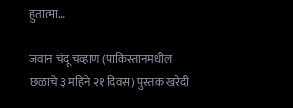हुतात्मा…

जवान चंदू चव्हाण (पाकिस्तानमधील छळाचे ३ महिने २१ दिवस) पुस्तक खरेदी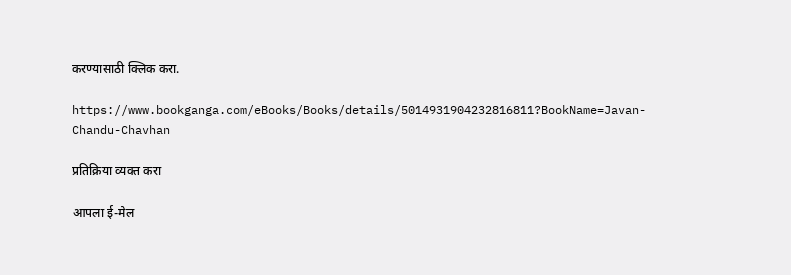करण्यासाठी क्लिक करा.

https://www.bookganga.com/eBooks/Books/details/5014931904232816811?BookName=Javan-Chandu-Chavhan

प्रतिक्रिया व्यक्त करा

आपला ई-मेल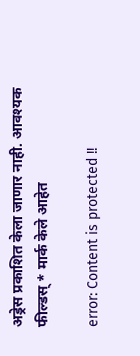अड्रेस प्रकाशित केला जाणार नाही. आवश्यक फील्डस् * मार्क केले आहेत

error: Content is protected !!